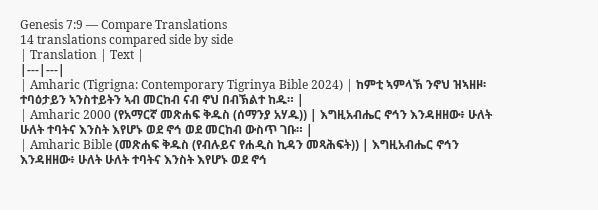Genesis 7:9 — Compare Translations
14 translations compared side by side
| Translation | Text |
|---|---|
| Amharic (Tigrigna: Contemporary Tigrinya Bible 2024) | ከምቲ ኣምላኽ ንኖህ ዝኣዘዞ፡ ተባዕታይን ኣንስተይትን ኣብ መርከብ ናብ ኖህ በብኽልተ ከዱ። |
| Amharic 2000 (የአማርኛ መጽሐፍ ቅዱስ (ሰማንያ አሃዱ)) | እግዚአብሔር ኖኅን እንዳዘዘው፥ ሁለት ሁለት ተባትና እንስት እየሆኑ ወደ ኖኅ ወደ መርከብ ውስጥ ገቡ። |
| Amharic Bible (መጽሐፍ ቅዱስ (የብሉይና የሐዲስ ኪዳን መጻሕፍት)) | እግዚአብሔር ኖኅን እንዳዘዘው፥ ሁለት ሁለት ተባትና እንስት እየሆኑ ወደ ኖኅ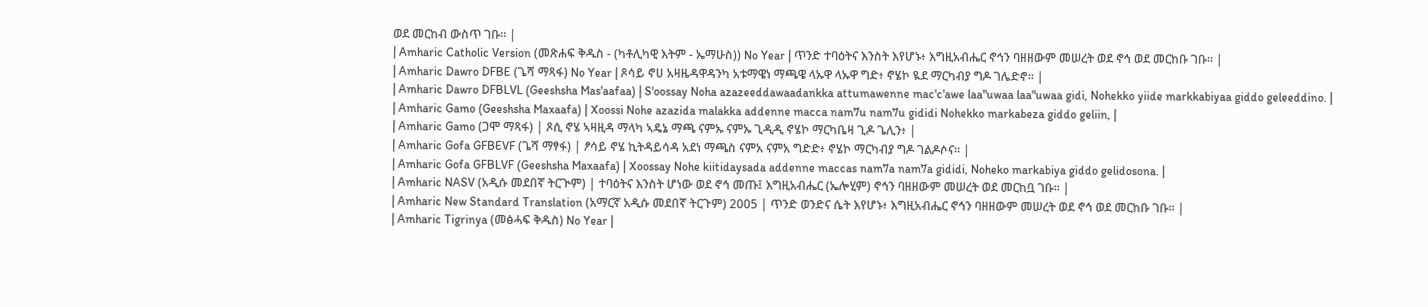ወደ መርከብ ውስጥ ገቡ። |
| Amharic Catholic Version (መጽሐፍ ቅዱስ - (ካቶሊካዊ እትም - ኤማሁስ)) No Year | ጥንድ ተባዕትና እንስት እየሆኑ፥ እግዚአብሔር ኖኅን ባዘዘውም መሠረት ወደ ኖኅ ወደ መርከቡ ገቡ። |
| Amharic Dawro DFBE (ጌሻ ማጻፋ) No Year | ጾሳይ ኖሀ አዛዜዳዋዳንካ አቱማዌነ ማጫዌ ላኡዋ ላኡዋ ግድ፥ ኖሄኮ ዪደ ማርካብያ ግዶ ገሌድኖ። |
| Amharic Dawro DFBLVL (Geeshsha Mas'aafaa) | S'oossay Noha azazeeddawaadankka attumawenne mac'c'awe laa"uwaa laa"uwaa gidi, Nohekko yiide markkabiyaa giddo geleeddino. |
| Amharic Gamo (Geeshsha Maxaafa) | Xoossi Nohe azazida malakka addenne macca nam7u nam7u gididi Nohekko markabeza giddo geliin, |
| Amharic Gamo (ጋሞ ማጻፋ) | ጾሲ ኖሄ ኣዛዚዳ ማላካ ኣዴኔ ማጫ ናምኡ ናምኡ ጊዲዲ ኖሄኮ ማርካቤዛ ጊዶ ጌሊን፥ |
| Amharic Gofa GFBEVF (ጌሻ ማፃፋ) | ፆሳይ ኖሄ ኪትዳይሳዳ አደነ ማጫስ ናምአ ናምአ ግድድ፥ ኖሄኮ ማርካብያ ግዶ ገልዶሶና። |
| Amharic Gofa GFBLVF (Geeshsha Maxaafa) | Xoossay Nohe kiitidaysada addenne maccas nam7a nam7a gididi, Noheko markabiya giddo gelidosona. |
| Amharic NASV (አዲሱ መደበኛ ትርጒም) | ተባዕትና እንስት ሆነው ወደ ኖኅ መጡ፤ እግዚአብሔር (ኤሎሂም) ኖኅን ባዘዘውም መሠረት ወደ መርከቧ ገቡ። |
| Amharic New Standard Translation (አማርኛ አዲሱ መደበኛ ትርጉም) 2005 | ጥንድ ወንድና ሴት እየሆኑ፥ እግዚአብሔር ኖኅን ባዘዘውም መሠረት ወደ ኖኅ ወደ መርከቡ ገቡ። |
| Amharic Tigrinya (መፅሓፍ ቅዱስ) No Year |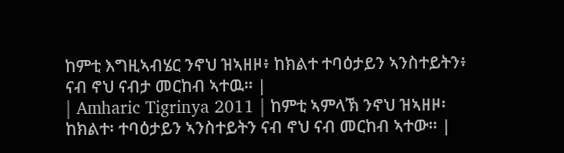ከምቲ እግዚኣብሄር ንኖህ ዝኣዘዞ፥ ከክልተ ተባዕታይን ኣንስተይትን፥ ናብ ኖህ ናብታ መርከብ ኣተዉ። |
| Amharic Tigrinya 2011 | ከምቲ ኣምላኽ ንኖህ ዝኣዘዞ፡ ከክልተ፡ ተባዕታይን ኣንስተይትን ናብ ኖህ ናብ መርከብ ኣተው። |